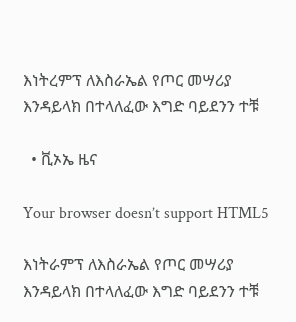እነትረምፕ ለእስራኤል የጦር መሣሪያ እንዳይላክ በተላለፈው እግድ ባይደንን ተቹ

  • ቪኦኤ ዜና

Your browser doesn’t support HTML5

እነትራምፕ ለእስራኤል የጦር መሣሪያ እንዳይላክ በተላለፈው እግድ ባይደንን ተቹ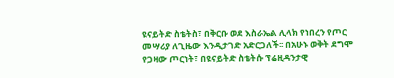ዩናይትድ ስቴትስ፣ በቅርቡ ወደ እስራኤል ሊላክ የነበረን የጦር መሣሪያ ለጊዜው እንዲታገድ አድርጋለች፡፡ በአሁኑ ወቅት ደግሞ የጋዛው ጦርነት፣ በዩናይትድ ስቴትሱ ፕሬዚዳንታዊ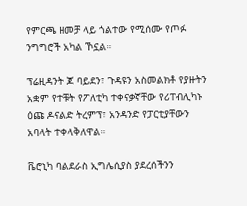የምርጫ ዘመቻ ላይ ጎልተው የሚሰሙ የጦፉ ንግግሮች አካል ኾኗል።

ፕሬዚዳንት ጆ ባይደን፣ ጉዳዩን አስመልክቶ የያዙትን አቋም የተቹት የፖለቲካ ተቀናቃኛቸው የሪፐብሊካኑ ዕጩ ዶናልድ ትረምፕ፣ አንዳንድ የፓርቲያቸውን አባላት ተቀላቅለዋል።

ቬሮኒካ ባልደራስ ኢግሌሲያስ ያደረሰችንን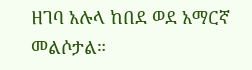ዘገባ አሉላ ከበደ ወደ አማርኛ መልሶታል።